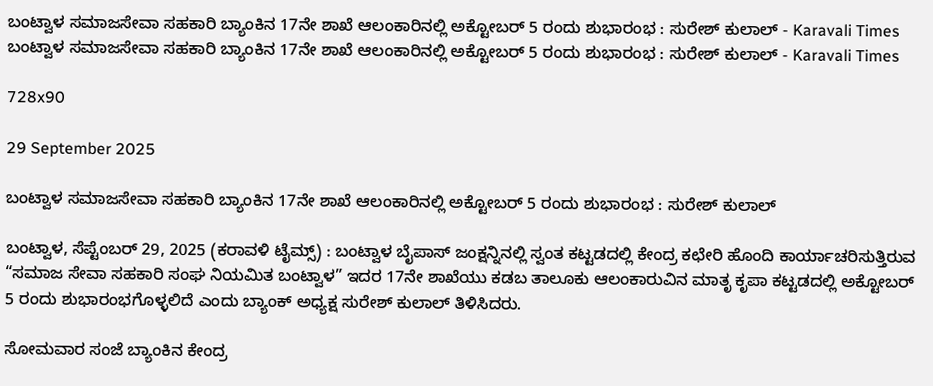ಬಂಟ್ವಾಳ ಸಮಾಜಸೇವಾ ಸಹಕಾರಿ ಬ್ಯಾಂಕಿನ 17ನೇ ಶಾಖೆ ಆಲಂಕಾರಿನಲ್ಲಿ ಅಕ್ಟೋಬರ್ 5 ರಂದು ಶುಭಾರಂಭ : ಸುರೇಶ್ ಕುಲಾಲ್ - Karavali Times ಬಂಟ್ವಾಳ ಸಮಾಜಸೇವಾ ಸಹಕಾರಿ ಬ್ಯಾಂಕಿನ 17ನೇ ಶಾಖೆ ಆಲಂಕಾರಿನಲ್ಲಿ ಅಕ್ಟೋಬರ್ 5 ರಂದು ಶುಭಾರಂಭ : ಸುರೇಶ್ ಕುಲಾಲ್ - Karavali Times

728x90

29 September 2025

ಬಂಟ್ವಾಳ ಸಮಾಜಸೇವಾ ಸಹಕಾರಿ ಬ್ಯಾಂಕಿನ 17ನೇ ಶಾಖೆ ಆಲಂಕಾರಿನಲ್ಲಿ ಅಕ್ಟೋಬರ್ 5 ರಂದು ಶುಭಾರಂಭ : ಸುರೇಶ್ ಕುಲಾಲ್

ಬಂಟ್ವಾಳ, ಸೆಪ್ಟೆಂಬರ್ 29, 2025 (ಕರಾವಳಿ ಟೈಮ್ಸ್) : ಬಂಟ್ವಾಳ ಬೈಪಾಸ್ ಜಂಕ್ಷನ್ನಿನಲ್ಲಿ ಸ್ವಂತ ಕಟ್ಟಡದಲ್ಲಿ ಕೇಂದ್ರ ಕಛೇರಿ ಹೊಂದಿ ಕಾರ್ಯಾಚರಿಸುತ್ತಿರುವ “ಸಮಾಜ ಸೇವಾ ಸಹಕಾರಿ ಸಂಘ ನಿಯಮಿತ ಬಂಟ್ವಾಳ” ಇದರ 17ನೇ ಶಾಖೆಯು ಕಡಬ ತಾಲೂಕು ಆಲಂಕಾರುವಿನ ಮಾತೃ ಕೃಪಾ ಕಟ್ಟಡದಲ್ಲಿ ಅಕ್ಟೋಬರ್ 5 ರಂದು ಶುಭಾರಂಭಗೊಳ್ಳಲಿದೆ ಎಂದು ಬ್ಯಾಂಕ್ ಅಧ್ಯಕ್ಷ ಸುರೇಶ್ ಕುಲಾಲ್ ತಿಳಿಸಿದರು.

ಸೋಮವಾರ ಸಂಜೆ ಬ್ಯಾಂಕಿನ ಕೇಂದ್ರ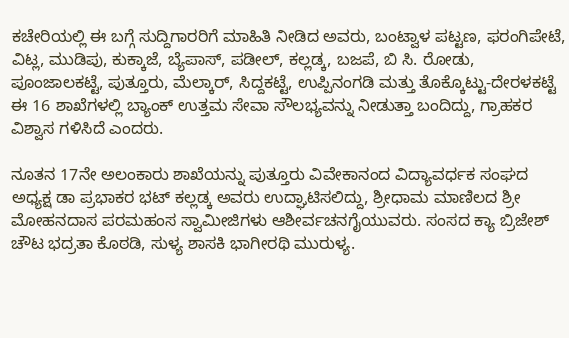ಕಚೇರಿಯಲ್ಲಿ ಈ ಬಗ್ಗೆ ಸುದ್ದಿಗಾರರಿಗೆ ಮಾಹಿತಿ ನೀಡಿದ ಅವರು, ಬಂಟ್ವಾಳ ಪಟ್ಟಣ, ಫರಂಗಿಪೇಟೆ, ವಿಟ್ಲ, ಮುಡಿಪು, ಕುಕ್ಕಾಜೆ, ಬ್ಯೆಪಾಸ್, ಪಡೀಲ್, ಕಲ್ಲಡ್ಕ, ಬಜಪೆ, ಬಿ ಸಿ. ರೋಡು, ಪೂಂಜಾಲಕಟ್ಟೆ, ಪುತ್ತೂರು, ಮೆಲ್ಕಾರ್, ಸಿದ್ದಕಟ್ಟೆ, ಉಪ್ಪಿನಂಗಡಿ ಮತ್ತು ತೊಕ್ಕೊಟ್ಟು-ದೇರಳಕಟ್ಟೆ ಈ 16 ಶಾಖೆಗಳಲ್ಲಿ ಬ್ಯಾಂಕ್ ಉತ್ತಮ ಸೇವಾ ಸೌಲಭ್ಯವನ್ನು ನೀಡುತ್ತಾ ಬಂದಿದ್ದು, ಗ್ರಾಹಕರ ವಿಶ್ವಾಸ ಗಳಿಸಿದೆ ಎಂದರು.

ನೂತನ 17ನೇ ಅಲಂಕಾರು ಶಾಖೆಯನ್ನು ಪುತ್ತೂರು ವಿವೇಕಾನಂದ ವಿದ್ಯಾವರ್ಧಕ ಸಂಘದ ಅಧ್ಯಕ್ಷ ಡಾ ಪ್ರಭಾಕರ ಭಟ್ ಕಲ್ಲಡ್ಕ ಅವರು ಉದ್ಘಾಟಿಸಲಿದ್ದು, ಶ್ರೀಧಾಮ ಮಾಣಿಲದ ಶ್ರೀ ಮೋಹನದಾಸ ಪರಮಹಂಸ ಸ್ವಾಮೀಜಿಗಳು ಆಶೀರ್ವಚನಗೈಯುವರು. ಸಂಸದ ಕ್ಯಾ ಬ್ರಿಜೇಶ್ ಚೌಟ ಭದ್ರತಾ ಕೊಠಡಿ, ಸುಳ್ಯ ಶಾಸಕಿ ಭಾಗೀರಥಿ ಮುರುಳ್ಯ.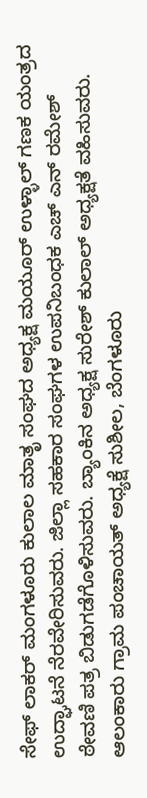ಸೇಫ್ ಲಾಕರ್ ಮಂಗಳೂರು ಕುಲಾಲ ಮಾತೃ ಸಂಘದ ಅಧ್ಯಕ್ಷ ಮಯೂರ್ ಉಳ್ಳಾಲ್ ಗಣಕ ಯಂತ್ರದ ಉದ್ಘಾಟನೆ ನೆರವೇರಿಸುವರು. ಜಿಲ್ಲಾ ಸಹಕಾರ ಸಂಘಗಳ ಉಪನಿಬಂಧಕ ಎಚ್ ಎನ್ ರಮೇಶ್    ಠೇವಣಿ ಪತ್ರ ಬಿಡುಗಡೆಗೊಳಿಸುವರು. ಬ್ಯಾಂಕಿನ ಅಧ್ಯಕ್ಷ ಸುರೇಶ್ ಕುಲಾಲ್ ಅಧ್ಯಕ್ಷತೆ ವಹಿಸುವರು. ಆಲಂಕಾರು ಗ್ರಾಮ ಪಂಚಾಯತ್ ಅಧ್ಯಕ್ಷೆ ಸುಶೀಲ, ಬೆಂಗಳೂರು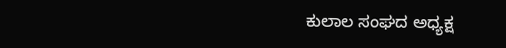ಕುಲಾಲ ಸಂಘದ ಅಧ್ಯಕ್ಷ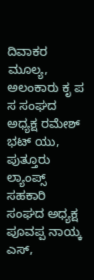ದಿವಾಕರ ಮೂಲ್ಯ, ಅಲಂಕಾರು ಕೃ ಪ ಸ ಸಂಘದ ಅಧ್ಯಕ್ಷ ರಮೇಶ್ ಭಟ್ ಯು, ಪುತ್ತೂರು ಲ್ಯಾಂಪ್ಸ್ ಸಹಕಾರಿ ಸಂಘದ ಅಧ್ಯಕ್ಷ ಪೂವಪ್ಪ ನಾಯ್ಕ ಎಸ್,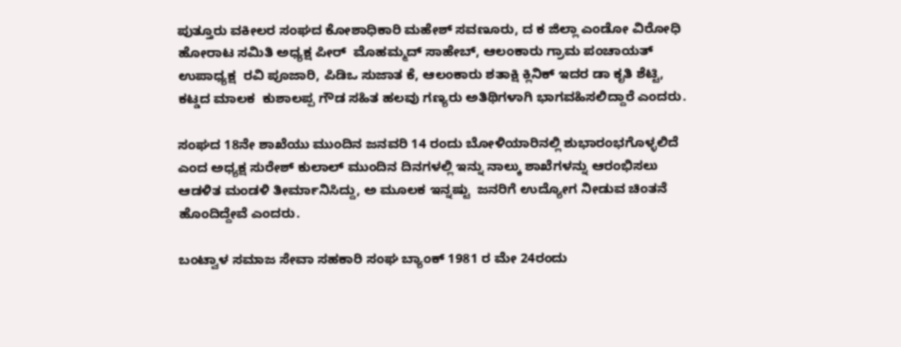ಪುತ್ತೂರು ವಕೀಲರ ಸಂಘದ ಕೋಶಾಧಿಕಾರಿ ಮಹೇಶ್ ಸವಣೂರು, ದ ಕ ಜಿಲ್ಲಾ ಎಂಡೋ ವಿರೋಧಿ ಹೋರಾಟ ಸಮಿತಿ ಅಧ್ಯಕ್ಷ ಪೀರ್  ಮೊಹಮ್ಮದ್ ಸಾಹೇಬ್, ಆಲಂಕಾರು ಗ್ರಾಮ ಪಂಚಾಯತ್ ಉಪಾಧ್ಯಕ್ಷ  ರವಿ ಪೂಜಾರಿ, ಪಿಡಿಒ ಸುಜಾತ ಕೆ, ಆಲಂಕಾರು ಶತಾಕ್ಷಿ ಕ್ಲಿನಿಕ್ ಇದರ ಡಾ ಕೃತಿ ಶೆಟ್ಟಿ, ಕಟ್ಡದ ಮಾಲಕ  ಕುಶಾಲಪ್ಪ ಗೌಡ ಸಹಿತ ಹಲವು ಗಣ್ಯರು ಅತಿಥಿಗಳಾಗಿ ಭಾಗವಹಿಸಲಿದ್ದಾರೆ ಎಂದರು.

ಸಂಘದ 18ನೇ ಶಾಖೆಯು ಮುಂದಿನ ಜನವರಿ 14 ರಂದು ಬೋಳಿಯಾರಿನಲ್ಲಿ ಶುಭಾರಂಭಗೊಳ್ಳಲಿದೆ ಎಂದ ಅಧ್ಯಕ್ಷ ಸುರೇಶ್ ಕುಲಾಲ್ ಮುಂದಿನ ದಿನಗಳಲ್ಲಿ ಇನ್ನು ನಾಲ್ಕು ಶಾಖೆಗಳನ್ನು ಆರಂಭಿಸಲು ಆಡಳಿತ ಮಂಡಳಿ ತೀರ್ಮಾನಿಸಿದ್ದು, ಅ ಮೂಲಕ ಇನ್ನಷ್ಟು  ಜನರಿಗೆ ಉದ್ಯೋಗ ನೀಡುವ ಚಿಂತನೆ ಹೊಂದಿದ್ದೇವೆ ಎಂದರು.

ಬಂಟ್ವಾಳ ಸಮಾಜ ಸೇವಾ ಸಹಕಾರಿ ಸಂಘ ಬ್ಯಾಂಕ್ 1981 ರ ಮೇ 24ರಂದು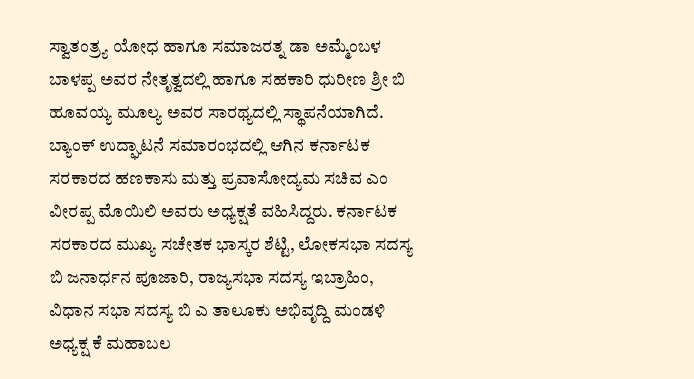ಸ್ವಾತಂತ್ರ್ಯ ಯೋಧ ಹಾಗೂ ಸಮಾಜರತ್ನ ಡಾ ಅಮ್ಮೆಂಬಳ ಬಾಳಪ್ಪ ಅವರ ನೇತೃತ್ವದಲ್ಲಿ ಹಾಗೂ ಸಹಕಾರಿ ಧುರೀಣ ಶ್ರೀ ಬಿ ಹೂವಯ್ಯ ಮೂಲ್ಯ ಅವರ ಸಾರಥ್ಯದಲ್ಲಿ ಸ್ಥಾಪನೆಯಾಗಿದೆ. ಬ್ಯಾಂಕ್ ಉದ್ಘಾಟನೆ ಸಮಾರಂಭದಲ್ಲಿ ಆಗಿನ ಕರ್ನಾಟಕ ಸರಕಾರದ ಹಣಕಾಸು ಮತ್ತು ಪ್ರವಾಸೋದ್ಯಮ ಸಚಿವ ಎಂ ವೀರಪ್ಪ ಮೊಯಿಲಿ ಅವರು ಅಧ್ಯಕ್ಷತೆ ವಹಿಸಿದ್ದರು. ಕರ್ನಾಟಕ ಸರಕಾರದ ಮುಖ್ಯ ಸಚೇತಕ ಭಾಸ್ಕರ ಶೆಟ್ಟಿ, ಲೋಕಸಭಾ ಸದಸ್ಯ ಬಿ ಜನಾರ್ಧನ ಪೂಜಾರಿ, ರಾಜ್ಯಸಭಾ ಸದಸ್ಯ ಇಬ್ರಾಹಿಂ, ವಿಧಾನ ಸಭಾ ಸದಸ್ಯ ಬಿ ಎ ತಾಲೂಕು ಅಭಿವೃದ್ದಿ ಮಂಡಳಿ ಅಧ್ಯಕ್ಷ ಕೆ ಮಹಾಬಲ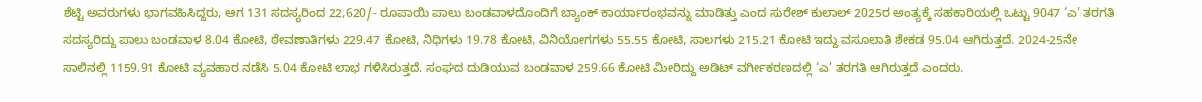ಶೆಟ್ಟಿ ಅವರುಗಳು ಭಾಗವಹಿಸಿದ್ದರು, ಆಗ 131 ಸದಸ್ಯರಿಂದ 22,620/- ರೂಪಾಯಿ ಪಾಲು ಬಂಡವಾಳದೊಂದಿಗೆ ಬ್ಯಾಂಕ್ ಕಾರ್ಯಾರಂಭವನ್ನು ಮಾಡಿತ್ತು ಎಂದ ಸುರೇಶ್ ಕುಲಾಲ್ 2025ರ ಅಂತ್ಯಕ್ಕೆ ಸಹಕಾರಿಯಲ್ಲಿ ಒಟ್ಟು 9047 ‘ಎ’ ತರಗತಿ ಸದಸ್ಯರಿದ್ದು ಪಾಲು ಬಂಡವಾಳ 8.04 ಕೋಟಿ, ಠೇವಣಾತಿಗಳು 229.47 ಕೋಟಿ, ನಿಧಿಗಳು 19.78 ಕೋಟಿ, ವಿನಿಯೋಗಗಳು 55.55 ಕೋಟಿ, ಸಾಲಗಳು 215.21 ಕೋಟಿ ಇದ್ದು ವಸೂಲಾತಿ ಶೇಕಡ 95.04 ಆಗಿರುತ್ತದೆ. 2024-25ನೇ ಸಾಲಿನಲ್ಲಿ 1159.91 ಕೋಟಿ ವ್ಯವಹಾರ ನಡೆಸಿ 5.04 ಕೋಟಿ ಲಾಭ ಗಳಿಸಿರುತ್ತದೆ. ಸಂಘದ ದುಡಿಯುವ ಬಂಡವಾಳ 259.66 ಕೋಟಿ ಮೀರಿದ್ದು ಅಡಿಟ್ ವರ್ಗೀಕರಣದಲ್ಲಿ ‘ಎ’ ತರಗತಿ ಆಗಿರುತ್ತದೆ ಎಂದರು.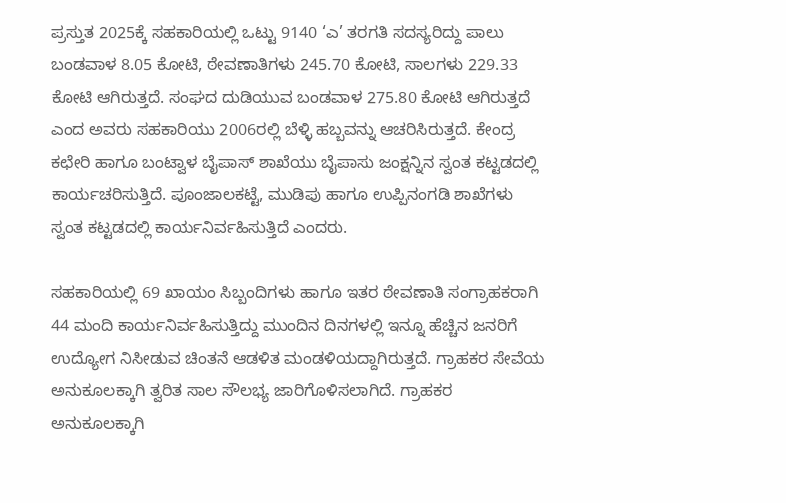ಪ್ರಸ್ತುತ 2025ಕ್ಕೆ ಸಹಕಾರಿಯಲ್ಲಿ ಒಟ್ಟು 9140 ‘ಎ’ ತರಗತಿ ಸದಸ್ಯರಿದ್ದು ಪಾಲು ಬಂಡವಾಳ 8.05 ಕೋಟಿ, ಠೇವಣಾತಿಗಳು 245.70 ಕೋಟಿ, ಸಾಲಗಳು 229.33 ಕೋಟಿ ಆಗಿರುತ್ತದೆ. ಸಂಘದ ದುಡಿಯುವ ಬಂಡವಾಳ 275.80 ಕೋಟಿ ಆಗಿರುತ್ತದೆ ಎಂದ ಅವರು ಸಹಕಾರಿಯು 2006ರಲ್ಲಿ ಬೆಳ್ಳಿ ಹಬ್ಬವನ್ನು ಆಚರಿಸಿರುತ್ತದೆ. ಕೇಂದ್ರ ಕಛೇರಿ ಹಾಗೂ ಬಂಟ್ವಾಳ ಬೈಪಾಸ್ ಶಾಖೆಯು ಬೈಪಾಸು ಜಂಕ್ಷನ್ನಿನ ಸ್ವಂತ ಕಟ್ಟಡದಲ್ಲಿ ಕಾರ್ಯಚರಿಸುತ್ತಿದೆ. ಪೂಂಜಾಲಕಟ್ಟೆ, ಮುಡಿಪು ಹಾಗೂ ಉಪ್ಪಿನಂಗಡಿ ಶಾಖೆಗಳು ಸ್ವಂತ ಕಟ್ಟಡದಲ್ಲಿ ಕಾರ್ಯನಿರ್ವಹಿಸುತ್ತಿದೆ ಎಂದರು.

ಸಹಕಾರಿಯಲ್ಲಿ 69 ಖಾಯಂ ಸಿಬ್ಬಂದಿಗಳು ಹಾಗೂ ಇತರ ಠೇವಣಾತಿ ಸಂಗ್ರಾಹಕರಾಗಿ 44 ಮಂದಿ ಕಾರ್ಯನಿರ್ವಹಿಸುತ್ತಿದ್ದು ಮುಂದಿನ ದಿನಗಳಲ್ಲಿ ಇನ್ನೂ ಹೆಚ್ಚಿನ ಜನರಿಗೆ ಉದ್ಯೋಗ ನಿಸೀಡುವ ಚಿಂತನೆ ಆಡಳಿತ ಮಂಡಳಿಯದ್ದಾಗಿರುತ್ತದೆ. ಗ್ರಾಹಕರ ಸೇವೆಯ ಅನುಕೂಲಕ್ಕಾಗಿ ತ್ವರಿತ ಸಾಲ ಸೌಲಭ್ಯ ಜಾರಿಗೊಳಿಸಲಾಗಿದೆ. ಗ್ರಾಹಕರ ಅನುಕೂಲಕ್ಕಾಗಿ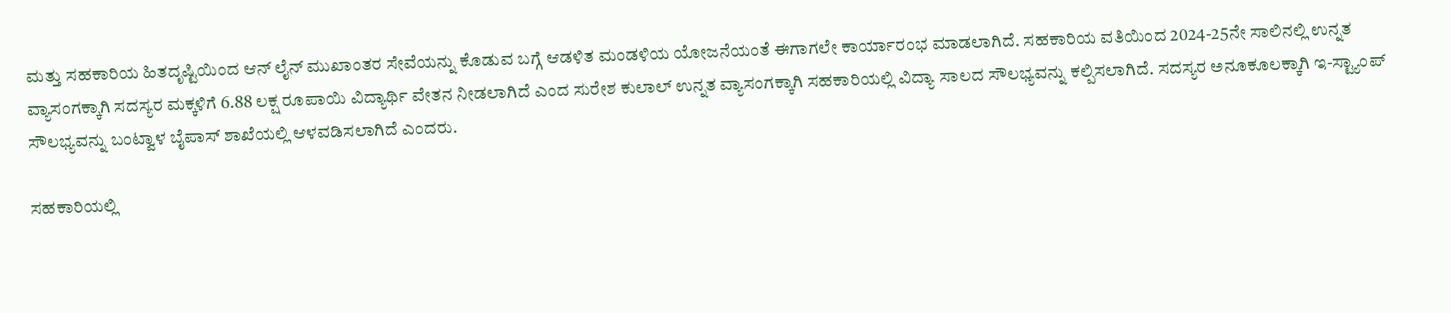ಮತ್ತು ಸಹಕಾರಿಯ ಹಿತದೃಷ್ಟಿಯಿಂದ ಆನ್ ಲೈನ್ ಮುಖಾಂತರ ಸೇವೆಯನ್ನು ಕೊಡುವ ಬಗ್ಗೆ ಆಡಳಿತ ಮಂಡಳಿಯ ಯೋಜನೆಯಂತೆ ಈಗಾಗಲೇ ಕಾರ್ಯಾರಂಭ ಮಾಡಲಾಗಿದೆ. ಸಹಕಾರಿಯ ವತಿಯಿಂದ 2024-25ನೇ ಸಾಲಿನಲ್ಲಿ ಉನ್ನತ ವ್ಯಾಸಂಗಕ್ಕಾಗಿ ಸದಸ್ಯರ ಮಕ್ಕಳಿಗೆ 6.88 ಲಕ್ಷ ರೂಪಾಯಿ ವಿದ್ಯಾರ್ಥಿ ವೇತನ ನೀಡಲಾಗಿದೆ ಎಂದ ಸುರೇಶ ಕುಲಾಲ್ ಉನ್ನತ ವ್ಯಾಸಂಗಕ್ಕಾಗಿ ಸಹಕಾರಿಯಲ್ಲಿ ವಿದ್ಯಾ ಸಾಲದ ಸೌಲಭ್ಯವನ್ನು ಕಲ್ಪಿಸಲಾಗಿದೆ. ಸದಸ್ಯರ ಅನೂಕೂಲಕ್ಕಾಗಿ ಇ-ಸ್ಟ್ಯಾಂಪ್ ಸೌಲಭ್ಯವನ್ನು ಬಂಟ್ವಾಳ ಬೈಪಾಸ್ ಶಾಖೆಯಲ್ಲಿ ಆಳವಡಿಸಲಾಗಿದೆ ಎಂದರು.

ಸಹಕಾರಿಯಲ್ಲಿ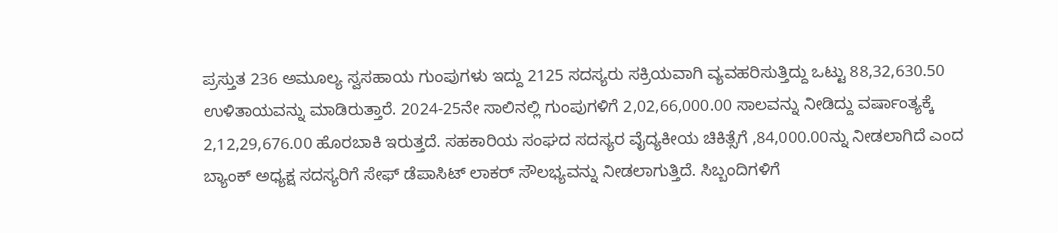ಪ್ರಸ್ತುತ 236 ಅಮೂಲ್ಯ ಸ್ವಸಹಾಯ ಗುಂಪುಗಳು ಇದ್ದು 2125 ಸದಸ್ಯರು ಸಕ್ರಿಯವಾಗಿ ವ್ಯವಹರಿಸುತ್ತಿದ್ದು ಒಟ್ಟು 88,32,630.50 ಉಳಿತಾಯವನ್ನು ಮಾಡಿರುತ್ತಾರೆ. 2024-25ನೇ ಸಾಲಿನಲ್ಲಿ ಗುಂಪುಗಳಿಗೆ 2,02,66,000.00 ಸಾಲವನ್ನು ನೀಡಿದ್ದು ವರ್ಷಾಂತ್ಯಕ್ಕೆ 2,12,29,676.00 ಹೊರಬಾಕಿ ಇರುತ್ತದೆ. ಸಹಕಾರಿಯ ಸಂಘದ ಸದಸ್ಯರ ವೈದ್ಯಕೀಯ ಚಿಕಿತ್ಸೆಗೆ ,84,000.00ನ್ನು ನೀಡಲಾಗಿದೆ ಎಂದ ಬ್ಯಾಂಕ್ ಅಧ್ಯಕ್ಷ ಸದಸ್ಯರಿಗೆ ಸೇಫ್ ಡೆಪಾಸಿಟ್ ಲಾಕರ್ ಸೌಲಭ್ಯವನ್ನು ನೀಡಲಾಗುತ್ತಿದೆ. ಸಿಬ್ಬಂದಿಗಳಿಗೆ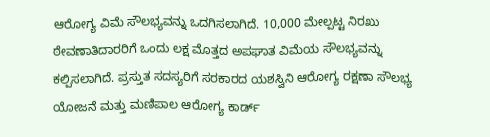ಆರೋಗ್ಯ ವಿಮೆ ಸೌಲಭ್ಯವನ್ನು ಒದಗಿಸಲಾಗಿದೆ. 10,000 ಮೇಲ್ಪಟ್ಟ ನಿರಖು ಠೇವಣಾತಿದಾರರಿಗೆ ಒಂದು ಲಕ್ಷ ಮೊತ್ತದ ಅಪಘಾತ ವಿಮೆಯ ಸೌಲಭ್ಯವನ್ನು ಕಲ್ಪಿಸಲಾಗಿದೆ. ಪ್ರಸ್ತುತ ಸದಸ್ಯರಿಗೆ ಸರಕಾರದ ಯಶಸ್ವಿನಿ ಆರೋಗ್ಯ ರಕ್ಷಣಾ ಸೌಲಭ್ಯ ಯೋಜನೆ ಮತ್ತು ಮಣಿಪಾಲ ಆರೋಗ್ಯ ಕಾರ್ಡ್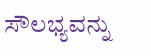ಸೌಲಭ್ಯವನ್ನು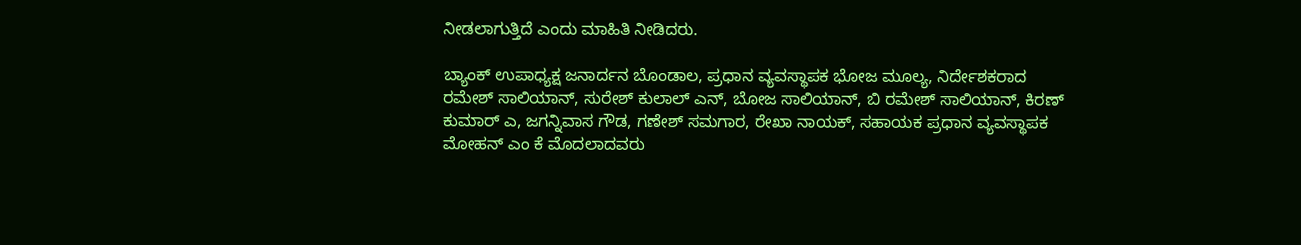ನೀಡಲಾಗುತ್ತಿದೆ ಎಂದು ಮಾಹಿತಿ ನೀಡಿದರು.

ಬ್ಯಾಂಕ್ ಉಪಾಧ್ಯಕ್ಷ ಜನಾರ್ದನ ಬೊಂಡಾಲ, ಪ್ರಧಾನ ವ್ಯವಸ್ಥಾಪಕ ಭೋಜ ಮೂಲ್ಯ, ನಿರ್ದೇಶಕರಾದ ರಮೇಶ್ ಸಾಲಿಯಾನ್, ಸುರೇಶ್ ಕುಲಾಲ್ ಎನ್, ಬೋಜ ಸಾಲಿಯಾನ್, ಬಿ ರಮೇಶ್ ಸಾಲಿಯಾನ್, ಕಿರಣ್ ಕುಮಾರ್ ಎ, ಜಗನ್ನಿವಾಸ ಗೌಡ, ಗಣೇಶ್ ಸಮಗಾರ, ರೇಖಾ ನಾಯಕ್, ಸಹಾಯಕ ಪ್ರಧಾನ ವ್ಯವಸ್ಥಾಪಕ ಮೋಹನ್ ಎಂ ಕೆ ಮೊದಲಾದವರು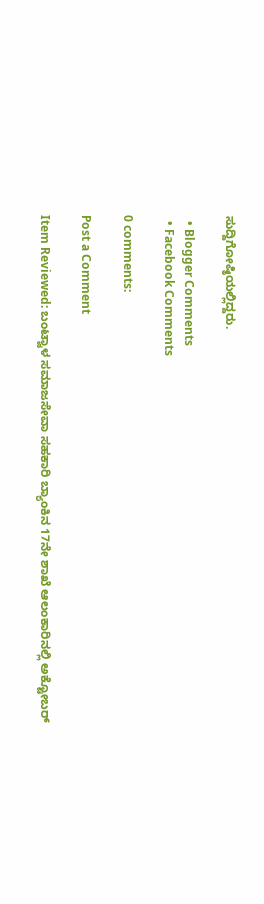ಸುದ್ದಿಗೋಷ್ಠಿಯಲ್ಲಿದ್ದರು.

  • Blogger Comments
  • Facebook Comments

0 comments:

Post a Comment

Item Reviewed: ಬಂಟ್ವಾಳ ಸಮಾಜಸೇವಾ ಸಹಕಾರಿ ಬ್ಯಾಂಕಿನ 17ನೇ ಶಾಖೆ ಆಲಂಕಾರಿನಲ್ಲಿ ಅಕ್ಟೋಬರ್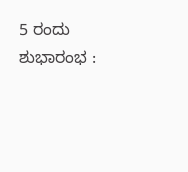5 ರಂದು ಶುಭಾರಂಭ :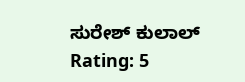ಸುರೇಶ್ ಕುಲಾಲ್ Rating: 5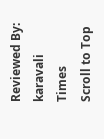Reviewed By: karavali Times
Scroll to Top